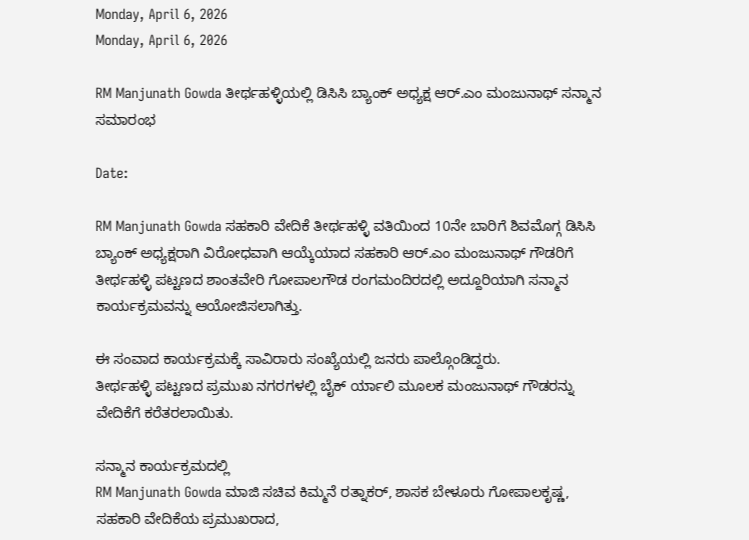Monday, April 6, 2026
Monday, April 6, 2026

RM Manjunath Gowda ತೀರ್ಥಹಳ್ಳಿಯಲ್ಲಿ ಡಿಸಿಸಿ ಬ್ಯಾಂಕ್ ಅಧ್ಯಕ್ಷ ಆರ್.ಎಂ ಮಂಜುನಾಥ್ ಸನ್ಮಾನ ಸಮಾರಂಭ

Date:

RM Manjunath Gowda ಸಹಕಾರಿ ವೇದಿಕೆ ತೀರ್ಥಹಳ್ಳಿ ವತಿಯಿಂದ 10ನೇ ಬಾರಿಗೆ ಶಿವಮೊಗ್ಗ ಡಿಸಿಸಿ ಬ್ಯಾಂಕ್ ಅಧ್ಯಕ್ಷರಾಗಿ ವಿರೋಧವಾಗಿ ಆಯ್ಕೆಯಾದ ಸಹಕಾರಿ ಆರ್.ಎಂ ಮಂಜುನಾಥ್ ಗೌಡರಿಗೆ ತೀರ್ಥಹಳ್ಳಿ ಪಟ್ಟಣದ ಶಾಂತವೇರಿ ಗೋಪಾಲಗೌಡ ರಂಗಮಂದಿರದಲ್ಲಿ ಅದ್ದೂರಿಯಾಗಿ ಸನ್ಮಾನ ಕಾರ್ಯಕ್ರಮವನ್ನು ಆಯೋಜಿಸಲಾಗಿತ್ತು.

ಈ ಸಂವಾದ ಕಾರ್ಯಕ್ರಮಕ್ಕೆ ಸಾವಿರಾರು ಸಂಖ್ಯೆಯಲ್ಲಿ ಜನರು ಪಾಲ್ಗೊಂಡಿದ್ದರು.
ತೀರ್ಥಹಳ್ಳಿ ಪಟ್ಟಣದ ಪ್ರಮುಖ ನಗರಗಳಲ್ಲಿ ಬೈಕ್ ರ್ಯಾಲಿ ಮೂಲಕ ಮಂಜುನಾಥ್ ಗೌಡರನ್ನು ವೇದಿಕೆಗೆ ಕರೆತರಲಾಯಿತು.

ಸನ್ಮಾನ ಕಾರ್ಯಕ್ರಮದಲ್ಲಿ
RM Manjunath Gowda ಮಾಜಿ ಸಚಿವ ಕಿಮ್ಮನೆ ರತ್ನಾಕರ್, ಶಾಸಕ ಬೇಳೂರು ಗೋಪಾಲಕೃಷ್ಣ, ಸಹಕಾರಿ ವೇದಿಕೆಯ ಪ್ರಮುಖರಾದ,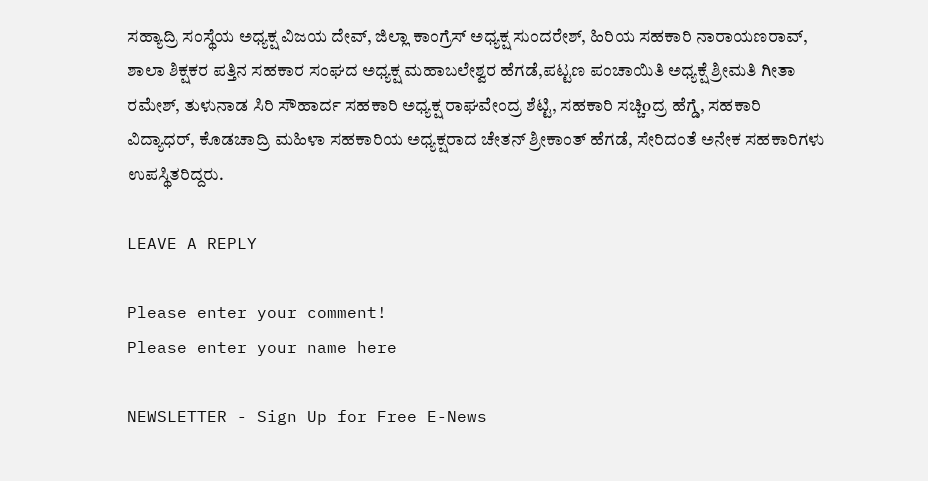ಸಹ್ಯಾದ್ರಿ ಸಂಸ್ಥೆಯ ಅಧ್ಯಕ್ಷ ವಿಜಯ ದೇವ್, ಜಿಲ್ಲಾ ಕಾಂಗ್ರೆಸ್ ಅಧ್ಯಕ್ಷ ಸುಂದರೇಶ್, ಹಿರಿಯ ಸಹಕಾರಿ ನಾರಾಯಣರಾವ್, ಶಾಲಾ ಶಿಕ್ಷಕರ ಪತ್ತಿನ ಸಹಕಾರ ಸಂಘದ ಅಧ್ಯಕ್ಷ ಮಹಾಬಲೇಶ್ವರ ಹೆಗಡೆ,ಪಟ್ಟಣ ಪಂಚಾಯಿತಿ ಅಧ್ಯಕ್ಷೆ ಶ್ರೀಮತಿ ಗೀತಾ ರಮೇಶ್, ತುಳುನಾಡ ಸಿರಿ ಸೌಹಾರ್ದ ಸಹಕಾರಿ ಅಧ್ಯಕ್ಷ ರಾಘವೇಂದ್ರ ಶೆಟ್ಟಿ, ಸಹಕಾರಿ ಸಚ್ಚಿoದ್ರ ಹೆಗ್ಡೆ, ಸಹಕಾರಿ ವಿದ್ಯಾಧರ್, ಕೊಡಚಾದ್ರಿ ಮಹಿಳಾ ಸಹಕಾರಿಯ ಅಧ್ಯಕ್ಷರಾದ ಚೇತನ್ ಶ್ರೀಕಾಂತ್ ಹೆಗಡೆ, ಸೇರಿದಂತೆ ಅನೇಕ ಸಹಕಾರಿಗಳು ಉಪಸ್ಥಿತರಿದ್ದರು.

LEAVE A REPLY

Please enter your comment!
Please enter your name here

NEWSLETTER - Sign Up for Free E-News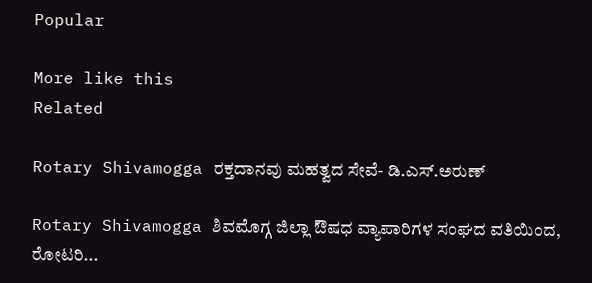Popular

More like this
Related

Rotary Shivamogga ರಕ್ತದಾನವು ಮಹತ್ವದ ಸೇವೆ- ಡಿ.ಎಸ್.ಅರುಣ್

Rotary Shivamogga ಶಿವಮೊಗ್ಗ ಜಿಲ್ಲಾ ಔಷಧ ವ್ಯಾಪಾರಿಗಳ ಸಂಘದ ವತಿಯಿಂದ, ರೋಟರಿ...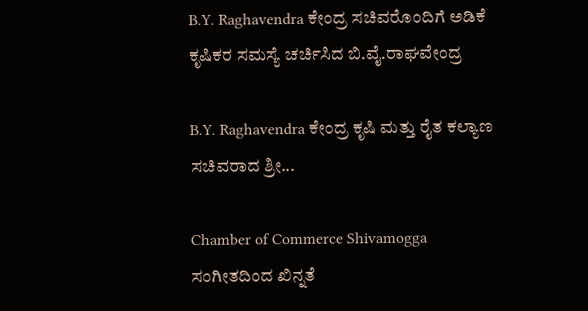B.Y. Raghavendra ಕೇಂದ್ರ ಸಚಿವರೊಂದಿಗೆ ಅಡಿಕೆ ಕೃಷಿಕರ ಸಮಸ್ಯೆ ಚರ್ಚಿಸಿದ ಬಿ.ವೈ.ರಾಘವೇಂದ್ರ

B.Y. Raghavendra ಕೇಂದ್ರ ಕೃಷಿ ಮತ್ತು ರೈತ ಕಲ್ಯಾಣ ಸಚಿವರಾದ ಶ್ರೀ...

Chamber of Commerce Shivamogga ಸಂಗೀತದಿಂದ ಖಿನ್ನತೆ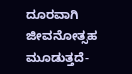ದೂರವಾಗಿ ಜೀವನೋತ್ಸಹ ಮೂಡುತ್ತದೆ-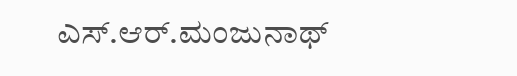ಎಸ್.ಆರ್.ಮಂಜುನಾಥ್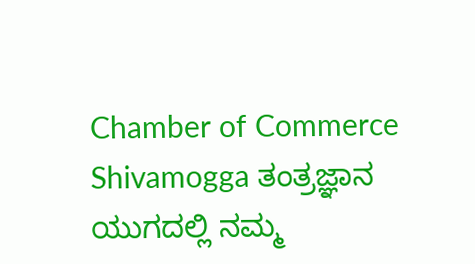Chamber of Commerce Shivamogga ತಂತ್ರಜ್ಞಾನ ಯುಗದಲ್ಲಿ ನಮ್ಮ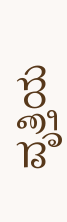ವೃತ್ತಿಯ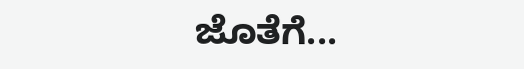ಜೊತೆಗೆ...